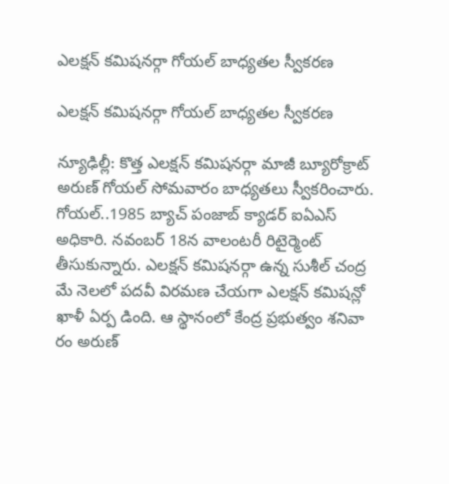ఎలక్షన్ కమిషనర్గా గోయల్ బాధ్యతల స్వీకరణ

ఎలక్షన్ కమిషనర్గా గోయల్ బాధ్యతల స్వీకరణ

న్యూఢిల్లీ: కొత్త ఎలక్షన్ కమిషనర్గా మాజీ బ్యూరోక్రాట్ అరుణ్ గోయల్ సోమవారం బాధ్యతలు స్వీకరించారు. గోయల్..1985 బ్యాచ్ పంజాబ్ క్యాడర్ ఐఏఎస్ అధికారి. నవంబర్ 18న వాలంటరీ రిటైర్మెంట్ తీసుకున్నారు. ఎలక్షన్ కమిషనర్గా ఉన్న సుశీల్ చంద్ర మే నెలలో పదవీ విరమణ చేయగా ఎలక్షన్ కమిషన్లో ఖాళీ ఏర్ప డింది. ఆ స్థానంలో కేంద్ర ప్రభుత్వం శనివా రం అరుణ్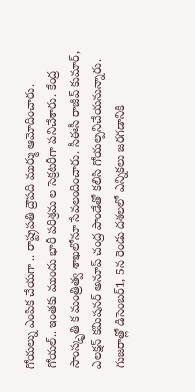గోయల్ను ఎంపిక చేయగా .. రాష్ట్రపతి ద్రౌపది ముర్ము ఆమోదించారు. గోయల్.. ఇంతకు ముందు భారీ పరిశ్రమ ల సెక్రటరీగా పనిచేశారు. కేంద్ర సాంస్కృతి క మంత్రిత్వ శాఖలోనూ సేవలందించారు. సీఈసీ రాజీవ్ కుమార్, ఎలక్షన్ కమిషనర్ అనూప్ చంద్ర పాండేతో కలిసి గోయల్పనిచేయనున్నారు. గుజరాత్లో డిసెంబర్1, 5న రెండు దశలలో ఎన్నికలు జరగడానికి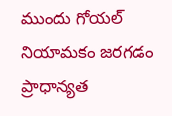ముందు గోయల్ నియామకం జరగడం ప్రాధాన్యత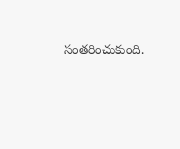సంతరించుకుంది.